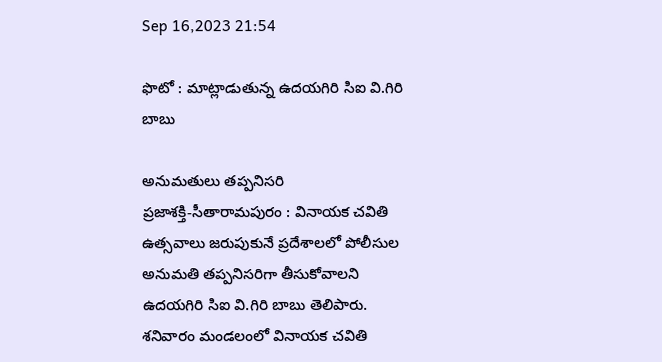Sep 16,2023 21:54

ఫొటో : మాట్లాడుతున్న ఉదయగిరి సిఐ వి.గిరి బాబు

అనుమతులు తప్పనిసరి
ప్రజాశక్తి-సీతారామపురం : వినాయక చవితి ఉత్సవాలు జరుపుకునే ప్రదేశాలలో పోలీసుల అనుమతి తప్పనిసరిగా తీసుకోవాలని ఉదయగిరి సిఐ వి.గిరి బాబు తెలిపారు. శనివారం మండలంలో వినాయక చవితి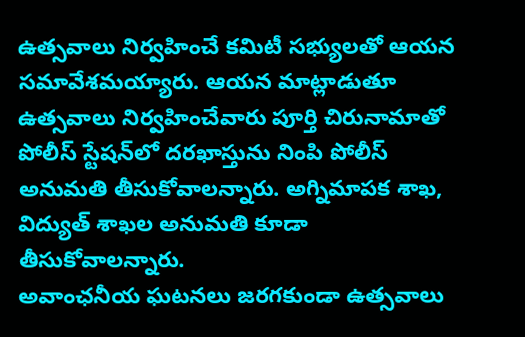ఉత్సవాలు నిర్వహించే కమిటీ సభ్యులతో ఆయన సమావేశమయ్యారు. ఆయన మాట్లాడుతూ ఉత్సవాలు నిర్వహించేవారు పూర్తి చిరునామాతో పోలీస్‌ స్టేషన్‌లో దరఖాస్తును నింపి పోలీస్‌ అనుమతి తీసుకోవాలన్నారు. అగ్నిమాపక శాఖ, విద్యుత్‌ శాఖల అనుమతి కూడా తీసుకోవాలన్నారు.
అవాంఛనీయ ఘటనలు జరగకుండా ఉత్సవాలు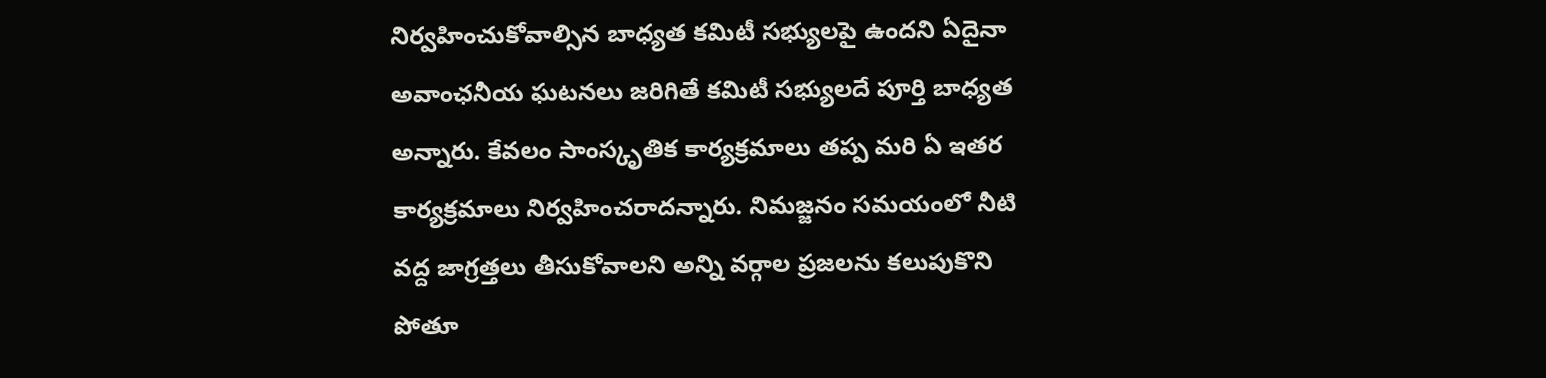నిర్వహించుకోవాల్సిన బాధ్యత కమిటీ సభ్యులపై ఉందని ఏదైనా అవాంఛనీయ ఘటనలు జరిగితే కమిటీ సభ్యులదే పూర్తి బాధ్యత అన్నారు. కేవలం సాంస్కృతిక కార్యక్రమాలు తప్ప మరి ఏ ఇతర కార్యక్రమాలు నిర్వహించరాదన్నారు. నిమజ్జనం సమయంలో నీటి వద్ద జాగ్రత్తలు తీసుకోవాలని అన్ని వర్గాల ప్రజలను కలుపుకొని పోతూ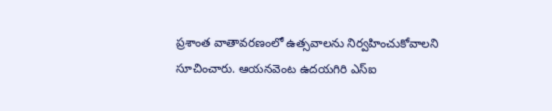ప్రశాంత వాతావరణంలో ఉత్సవాలను నిర్వహించుకోవాలని సూచించారు. ఆయనవెంట ఉదయగిరి ఎస్‌ఐ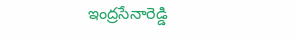ఇంద్రసేనారెడ్డి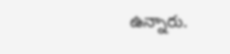ఉన్నారు.